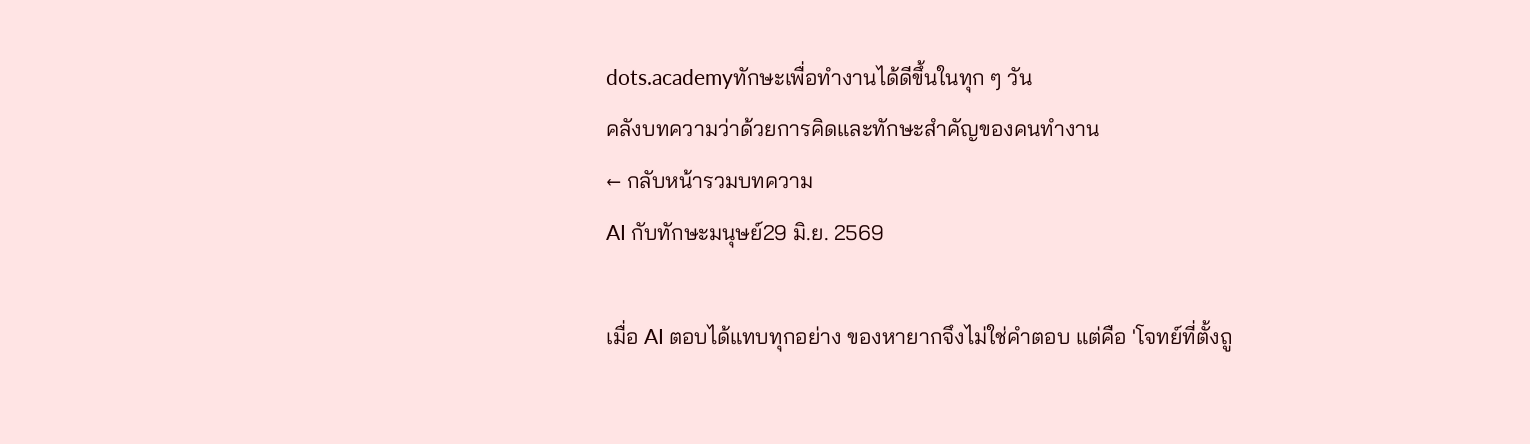dots.academyทักษะเพื่อทำงานได้ดีขึ้นในทุก ๆ วัน
คลังบทความว่าด้วยการคิดและทักษะสำคัญของคนทำงาน
← กลับหน้ารวมบทความ
AI กับทักษะมนุษย์29 มิ.ย. 2569

เมื่อ AI ตอบได้แทบทุกอย่าง ของหายากจึงไม่ใช่คำตอบ แต่คือ 'โจทย์ที่ตั้งถู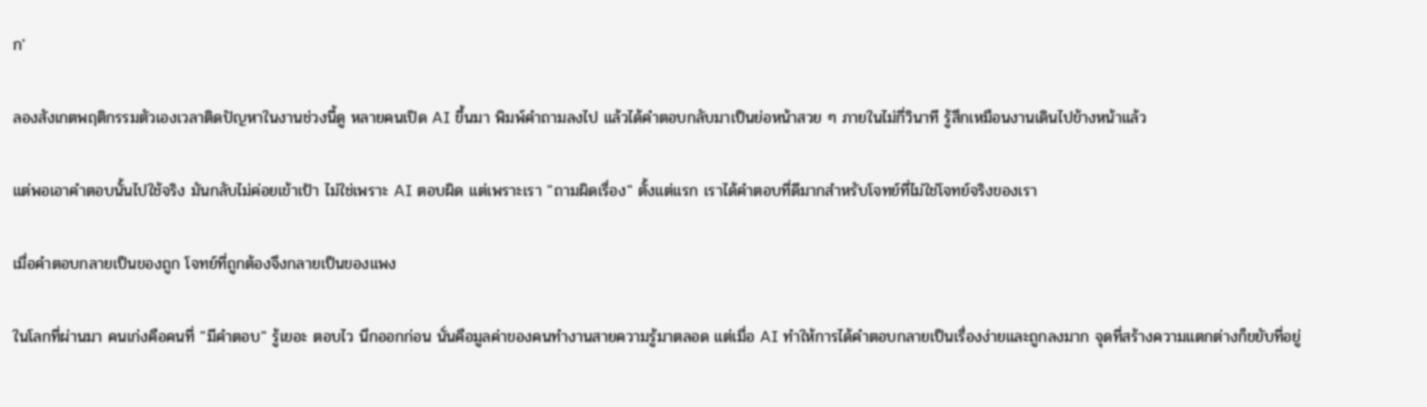ก'

ลองสังเกตพฤติกรรมตัวเองเวลาติดปัญหาในงานช่วงนี้ดู หลายคนเปิด AI ขึ้นมา พิมพ์คำถามลงไป แล้วได้คำตอบกลับมาเป็นย่อหน้าสวย ๆ ภายในไม่กี่วินาที รู้สึกเหมือนงานเดินไปข้างหน้าแล้ว

แต่พอเอาคำตอบนั้นไปใช้จริง มันกลับไม่ค่อยเข้าเป้า ไม่ใช่เพราะ AI ตอบผิด แต่เพราะเรา "ถามผิดเรื่อง" ตั้งแต่แรก เราได้คำตอบที่ดีมากสำหรับโจทย์ที่ไม่ใช่โจทย์จริงของเรา

เมื่อคำตอบกลายเป็นของถูก โจทย์ที่ถูกต้องจึงกลายเป็นของแพง

ในโลกที่ผ่านมา คนเก่งคือคนที่ "มีคำตอบ" รู้เยอะ ตอบไว นึกออกก่อน นั่นคือมูลค่าของคนทำงานสายความรู้มาตลอด แต่เมื่อ AI ทำให้การได้คำตอบกลายเป็นเรื่องง่ายและถูกลงมาก จุดที่สร้างความแตกต่างก็ขยับที่อยู่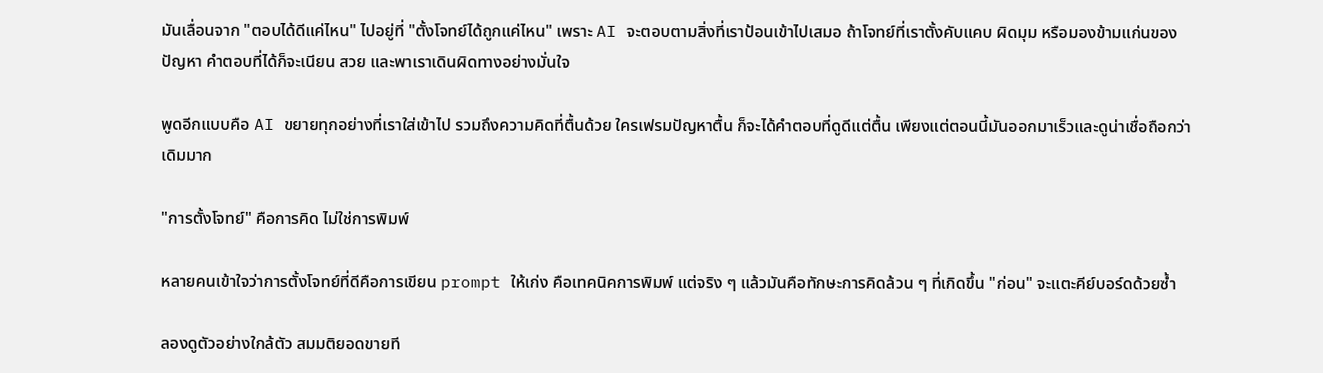มันเลื่อนจาก "ตอบได้ดีแค่ไหน" ไปอยู่ที่ "ตั้งโจทย์ได้ถูกแค่ไหน" เพราะ AI จะตอบตามสิ่งที่เราป้อนเข้าไปเสมอ ถ้าโจทย์ที่เราตั้งคับแคบ ผิดมุม หรือมองข้ามแก่นของปัญหา คำตอบที่ได้ก็จะเนียน สวย และพาเราเดินผิดทางอย่างมั่นใจ

พูดอีกแบบคือ AI ขยายทุกอย่างที่เราใส่เข้าไป รวมถึงความคิดที่ตื้นด้วย ใครเฟรมปัญหาตื้น ก็จะได้คำตอบที่ดูดีแต่ตื้น เพียงแต่ตอนนี้มันออกมาเร็วและดูน่าเชื่อถือกว่าเดิมมาก

"การตั้งโจทย์" คือการคิด ไม่ใช่การพิมพ์

หลายคนเข้าใจว่าการตั้งโจทย์ที่ดีคือการเขียน prompt ให้เก่ง คือเทคนิคการพิมพ์ แต่จริง ๆ แล้วมันคือทักษะการคิดล้วน ๆ ที่เกิดขึ้น "ก่อน" จะแตะคีย์บอร์ดด้วยซ้ำ

ลองดูตัวอย่างใกล้ตัว สมมติยอดขายที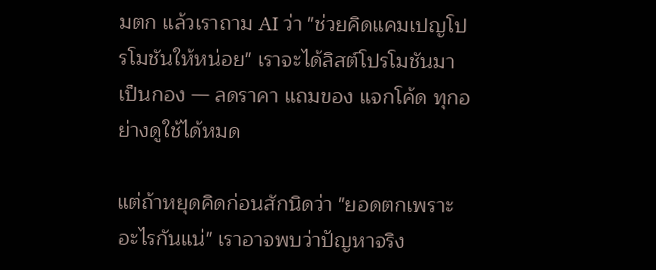มตก แล้วเราถาม AI ว่า "ช่วยคิดแคมเปญโปรโมชันให้หน่อย" เราจะได้ลิสต์โปรโมชันมาเป็นกอง — ลดราคา แถมของ แจกโค้ด ทุกอย่างดูใช้ได้หมด

แต่ถ้าหยุดคิดก่อนสักนิดว่า "ยอดตกเพราะอะไรกันแน่" เราอาจพบว่าปัญหาจริง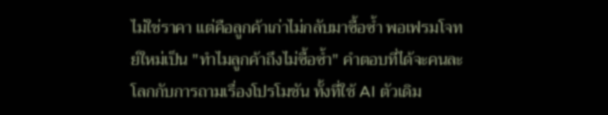ไม่ใช่ราคา แต่คือลูกค้าเก่าไม่กลับมาซื้อซ้ำ พอเฟรมโจทย์ใหม่เป็น "ทำไมลูกค้าถึงไม่ซื้อซ้ำ" คำตอบที่ได้จะคนละโลกกับการถามเรื่องโปรโมชัน ทั้งที่ใช้ AI ตัวเดิม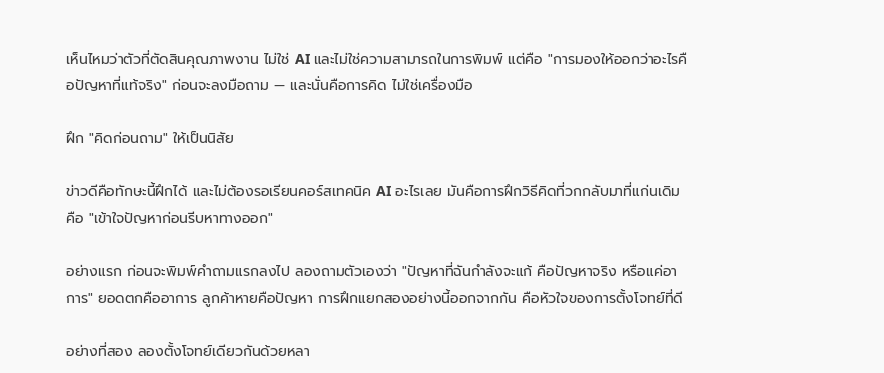เห็นไหมว่าตัวที่ตัดสินคุณภาพงาน ไม่ใช่ AI และไม่ใช่ความสามารถในการพิมพ์ แต่คือ "การมองให้ออกว่าอะไรคือปัญหาที่แท้จริง" ก่อนจะลงมือถาม — และนั่นคือการคิด ไม่ใช่เครื่องมือ

ฝึก "คิดก่อนถาม" ให้เป็นนิสัย

ข่าวดีคือทักษะนี้ฝึกได้ และไม่ต้องรอเรียนคอร์สเทคนิค AI อะไรเลย มันคือการฝึกวิธีคิดที่วกกลับมาที่แก่นเดิม คือ "เข้าใจปัญหาก่อนรีบหาทางออก"

อย่างแรก ก่อนจะพิมพ์คำถามแรกลงไป ลองถามตัวเองว่า "ปัญหาที่ฉันกำลังจะแก้ คือปัญหาจริง หรือแค่อาการ" ยอดตกคืออาการ ลูกค้าหายคือปัญหา การฝึกแยกสองอย่างนี้ออกจากกัน คือหัวใจของการตั้งโจทย์ที่ดี

อย่างที่สอง ลองตั้งโจทย์เดียวกันด้วยหลา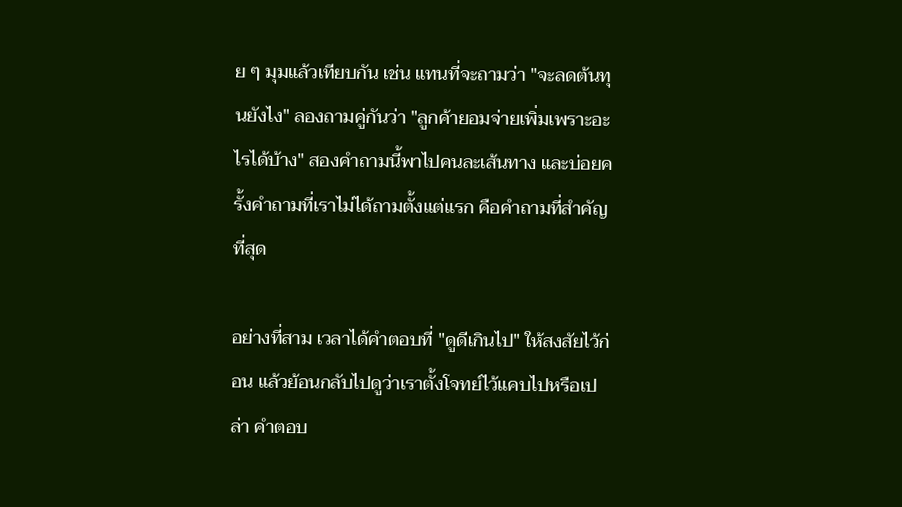ย ๆ มุมแล้วเทียบกัน เช่น แทนที่จะถามว่า "จะลดต้นทุนยังไง" ลองถามคู่กันว่า "ลูกค้ายอมจ่ายเพิ่มเพราะอะไรได้บ้าง" สองคำถามนี้พาไปคนละเส้นทาง และบ่อยครั้งคำถามที่เราไม่ได้ถามตั้งแต่แรก คือคำถามที่สำคัญที่สุด

อย่างที่สาม เวลาได้คำตอบที่ "ดูดีเกินไป" ให้สงสัยไว้ก่อน แล้วย้อนกลับไปดูว่าเราตั้งโจทย์ไว้แคบไปหรือเปล่า คำตอบ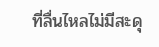ที่ลื่นไหลไม่มีสะดุ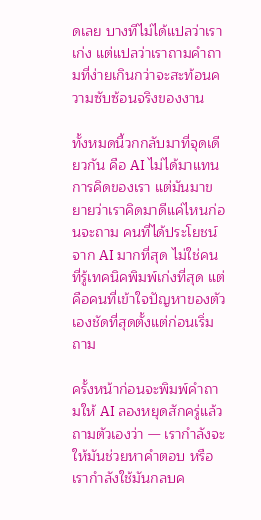ดเลย บางทีไม่ได้แปลว่าเราเก่ง แต่แปลว่าเราถามคำถามที่ง่ายเกินกว่าจะสะท้อนความซับซ้อนจริงของงาน

ทั้งหมดนี้วกกลับมาที่จุดเดียวกัน คือ AI ไม่ได้มาแทนการคิดของเรา แต่มันมาขยายว่าเราคิดมาดีแค่ไหนก่อนจะถาม คนที่ได้ประโยชน์จาก AI มากที่สุด ไม่ใช่คนที่รู้เทคนิคพิมพ์เก่งที่สุด แต่คือคนที่เข้าใจปัญหาของตัวเองชัดที่สุดตั้งแต่ก่อนเริ่มถาม

ครั้งหน้าก่อนจะพิมพ์คำถามให้ AI ลองหยุดสักครู่แล้วถามตัวเองว่า — เรากำลังจะให้มันช่วยหาคำตอบ หรือเรากำลังใช้มันกลบค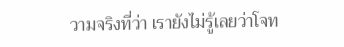วามจริงที่ว่า เรายังไม่รู้เลยว่าโจท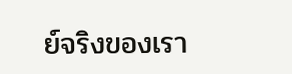ย์จริงของเรา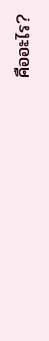คืออะไร?